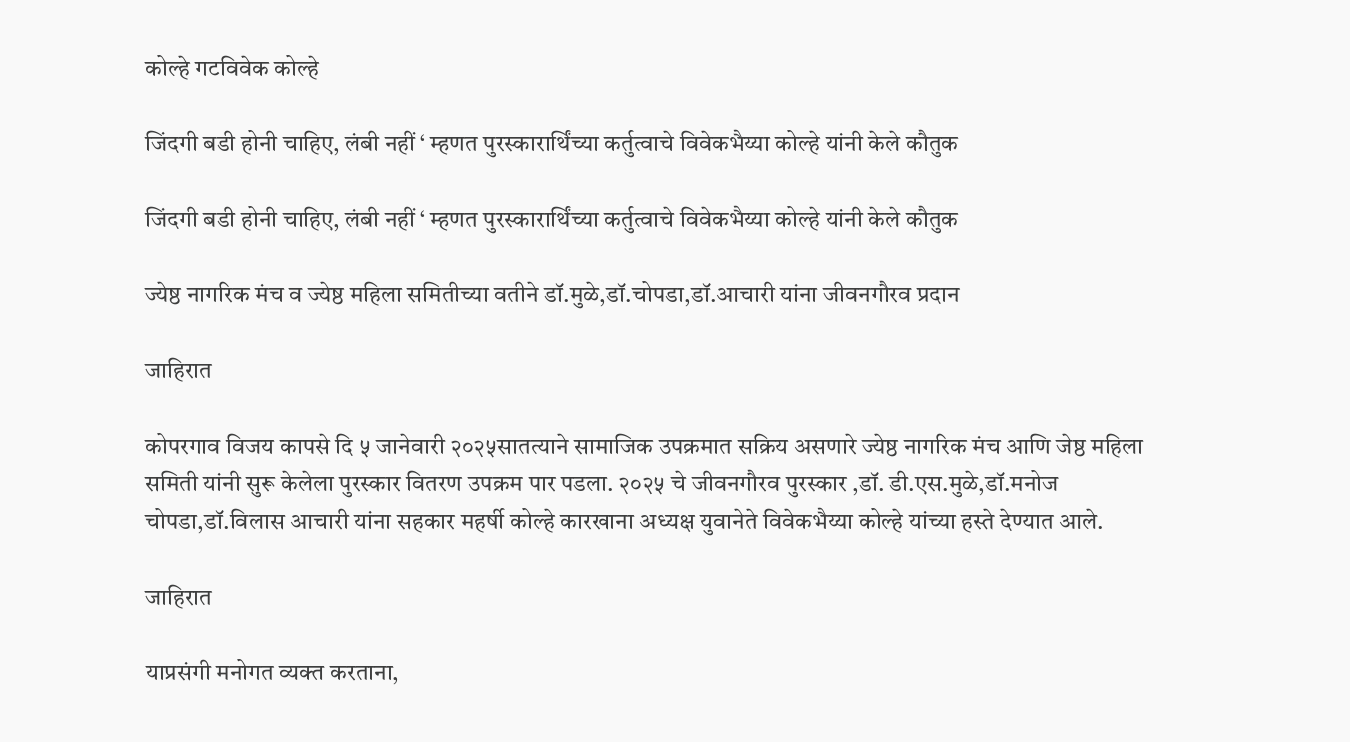कोल्हे गटविवेक कोल्हे

जिंदगी बडी होनी चाहिए, लंबी नहीं ‘ म्हणत पुरस्कारार्थिंच्या कर्तुत्वाचे विवेकभैय्या कोल्हे यांनी केले कौतुक

जिंदगी बडी होनी चाहिए, लंबी नहीं ‘ म्हणत पुरस्कारार्थिंच्या कर्तुत्वाचे विवेकभैय्या कोल्हे यांनी केले कौतुक

ज्येष्ठ नागरिक मंच व ज्येष्ठ महिला समितीच्या वतीने डॉ.मुळे,डॉ.चोपडा,डॉ.आचारी यांना जीवनगौरव प्रदान

जाहिरात

कोपरगाव विजय कापसे दि ५ जानेवारी २०२५सातत्याने सामाजिक उपक्रमात सक्रिय असणारे ज्येष्ठ नागरिक मंच आणि जेष्ठ महिला समिती यांनी सुरू केलेला पुरस्कार वितरण उपक्रम पार पडला. २०२५ चे जीवनगौरव पुरस्कार ,डॉ. डी.एस.मुळे,डॉ.मनोज चोपडा,डॉ.विलास आचारी यांना सहकार महर्षी कोल्हे कारखाना अध्यक्ष युवानेते विवेकभैय्या कोल्हे यांच्या हस्ते देण्यात आले.

जाहिरात

याप्रसंगी मनोगत व्यक्त करताना,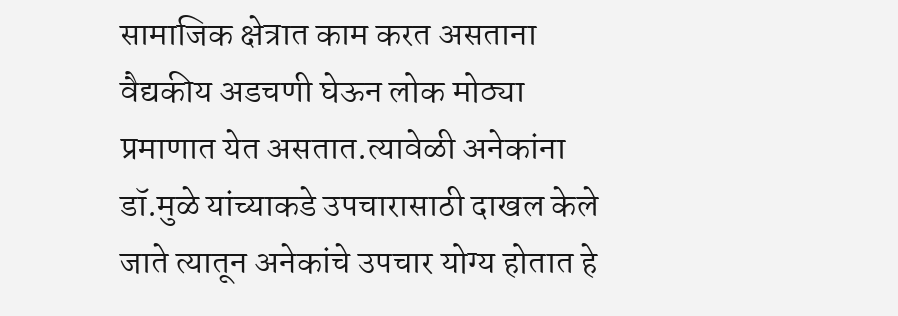सामाजिक क्षेत्रात काम करत असताना वैद्यकीय अडचणी घेऊन लोक मोठ्या प्रमाणात येत असतात.त्यावेळी अनेकांना डॉ.मुळे यांच्याकडे उपचारासाठी दाखल केले जाते त्यातून अनेकांचे उपचार योग्य होतात हे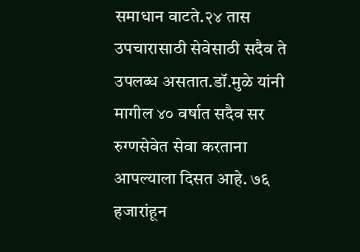समाधान वाटते.२४ तास उपचारासाठी सेवेसाठी सदैव ते उपलब्ध असतात.डॉ.मुळे यांनी मागील ४० वर्षात सदैव सर रुग्णसेवेत सेवा करताना आपल्याला दिसत आहे. ७६ हजारांहून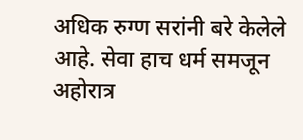अधिक रुग्ण सरांनी बरे केलेले आहे. सेवा हाच धर्म समजून अहोरात्र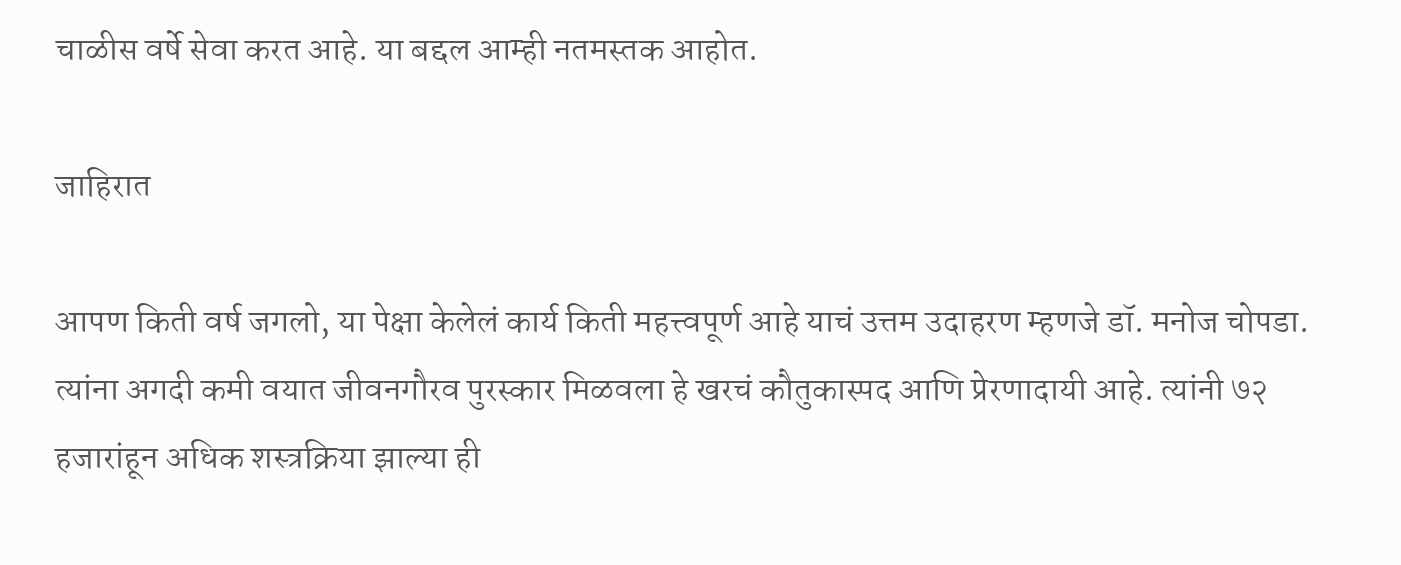चाळीस वर्षे सेवा करत आहे. या बद्दल आम्ही नतमस्तक आहोत.

जाहिरात

आपण किती वर्ष जगलो, या पेक्षा केलेलं कार्य किती महत्त्वपूर्ण आहे याचं उत्तम उदाहरण म्हणजे डॉ. मनोज चोपडा. त्यांना अगदी कमी वयात जीवनगौरव पुरस्कार मिळवला हे खरचं कौतुकास्पद आणि प्रेरणादायी आहे. त्यांनी ७२ हजारांहून अधिक शस्त्रक्रिया झाल्या ही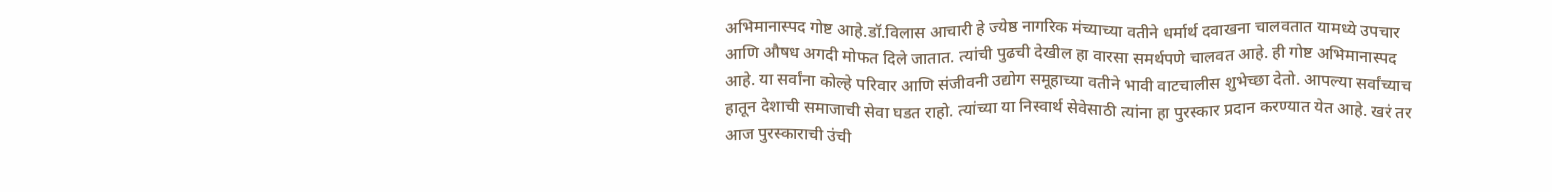अभिमानास्पद गोष्ट आहे.डॉ.विलास आचारी हे ज्येष्ठ नागरिक मंच्याच्या वतीने धर्मार्थ दवाखना चालवतात यामध्ये उपचार आणि औषध अगदी मोफत दिले जातात. त्यांची पुढची देखील हा वारसा समर्थपणे चालवत आहे. ही गोष्ट अभिमानास्पद आहे. या सर्वांना कोल्हे परिवार आणि संजीवनी उद्योग समूहाच्या वतीने भावी वाटचालीस शुभेच्छा देतो. आपल्या सर्वांच्याच हातून देशाची समाजाची सेवा घडत राहो. त्यांच्या या निस्वार्थ सेवेसाठी त्यांना हा पुरस्कार प्रदान करण्यात येत आहे. खरं तर आज पुरस्काराची उंची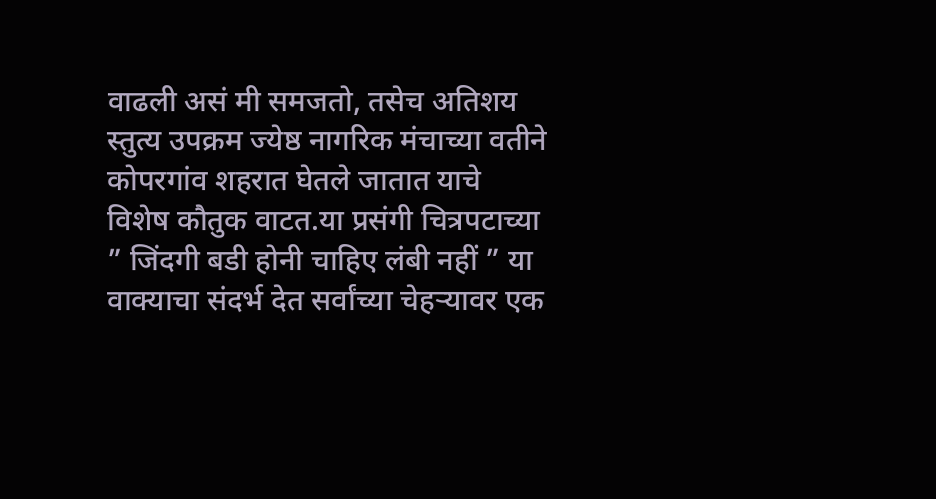वाढली असं मी समजतो, तसेच अतिशय स्तुत्य उपक्रम ज्येष्ठ नागरिक मंचाच्या वतीने कोपरगांव शहरात घेतले जातात याचे विशेष कौतुक वाटत.या प्रसंगी चित्रपटाच्या ” जिंदगी बडी होनी चाहिए लंबी नहीं ” या वाक्याचा संदर्भ देत सर्वांच्या चेहऱ्यावर एक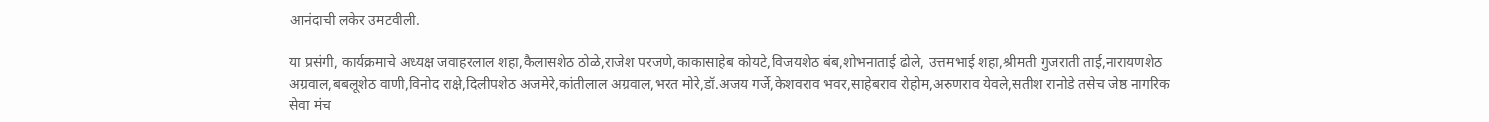आनंदाची लकेर उमटवीली.

या प्रसंगी, कार्यक्रमाचे अध्यक्ष जवाहरलाल शहा,कैलासशेठ ठोळे,राजेश परजणे,काकासाहेब कोयटे,विजयशेठ बंब,शोभनाताई ढोले, उत्तमभाई शहा,श्रीमती गुजराती ताई,नारायणशेठ अग्रवाल,बबलूशेठ वाणी,विनोद राक्षे,दिलीपशेठ अजमेरे,कांतीलाल अग्रवाल,भरत मोरे,डॉ.अजय गर्जे,केशवराव भवर,साहेबराव रोहोम,अरुणराव येवले,सतीश रानोडे तसेच जेष्ठ नागरिक सेवा मंच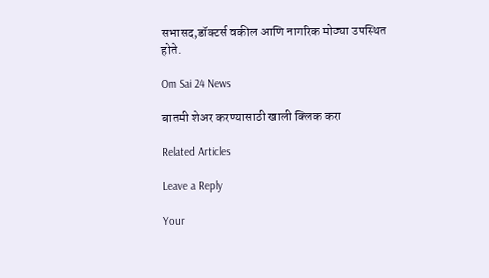सभासद,डॉक्टर्स वकील आणि नागरिक मोठ्या उपस्थित होते.

Om Sai 24 News

बातमी शेअर करण्यासाठी खाली क्लिक करा

Related Articles

Leave a Reply

Your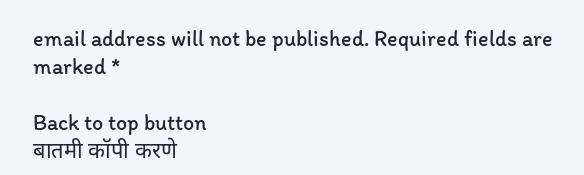email address will not be published. Required fields are marked *

Back to top button
बातमी कॉपी करणे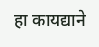हा कायद्याने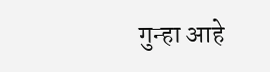गुन्हा आहे